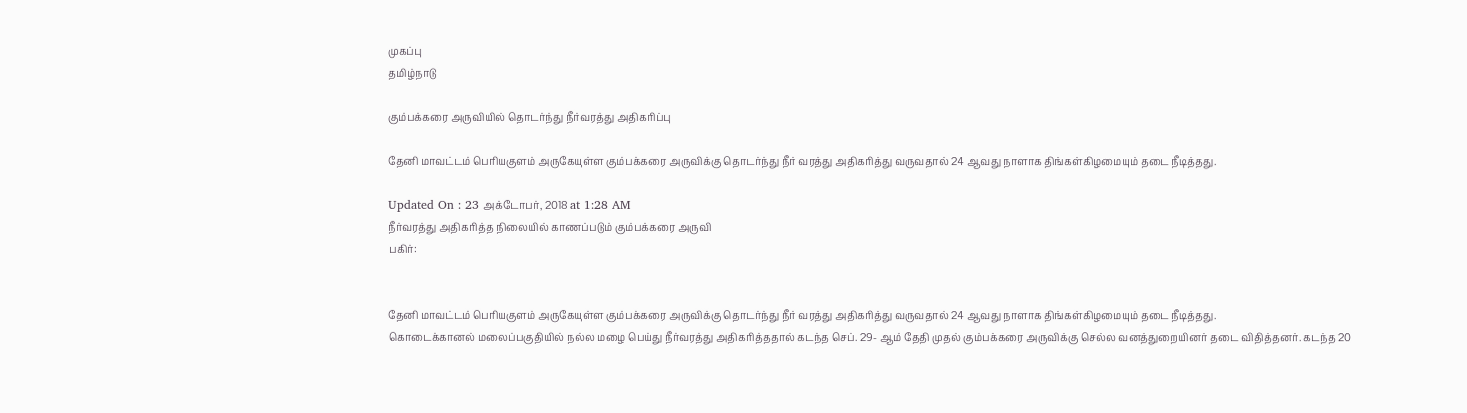முகப்பு
தமிழ்நாடு

கும்பக்கரை அருவியில் தொடர்ந்து நீர்வரத்து அதிகரிப்பு

தேனி மாவட்டம் பெரியகுளம் அருகேயுள்ள கும்பக்கரை அருவிக்கு தொடர்ந்து நீர் வரத்து அதிகரித்து வருவதால் 24 ஆவது நாளாக திங்கள்கிழமையும் தடை நீடித்தது.

Updated On : 23 அக்டோபர், 2018 at 1:28 AM
நீர்வரத்து அதிகரித்த நிலையில் காணப்படும் கும்பக்கரை அருவி
பகிர்:


தேனி மாவட்டம் பெரியகுளம் அருகேயுள்ள கும்பக்கரை அருவிக்கு தொடர்ந்து நீர் வரத்து அதிகரித்து வருவதால் 24 ஆவது நாளாக திங்கள்கிழமையும் தடை நீடித்தது.
கொடைக்கானல் மலைப்பகுதியில் நல்ல மழை பெய்து நீர்வரத்து அதிகரித்ததால் கடந்த செப். 29- ஆம் தேதி முதல் கும்பக்கரை அருவிக்கு செல்ல வனத்துறையினர் தடை விதித்தனர். கடந்த 20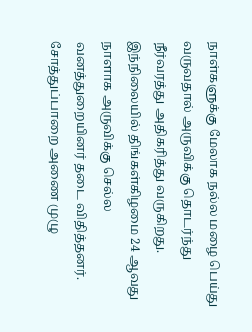நாள்களுக்கு மேலாக நல்ல மழை பெய்து வருவதால் அருவிக்கு தொடர்ந்து நீர்வரத்து அதிகரித்து வருகிறது. இந்நிலையில் திங்கள்கிழமை 24 ஆவது நாளாக அருவிக்கு செல்ல வனத்துறையினர் தடை விதித்தனர்.
சோத்துப்பாறை அணை முழு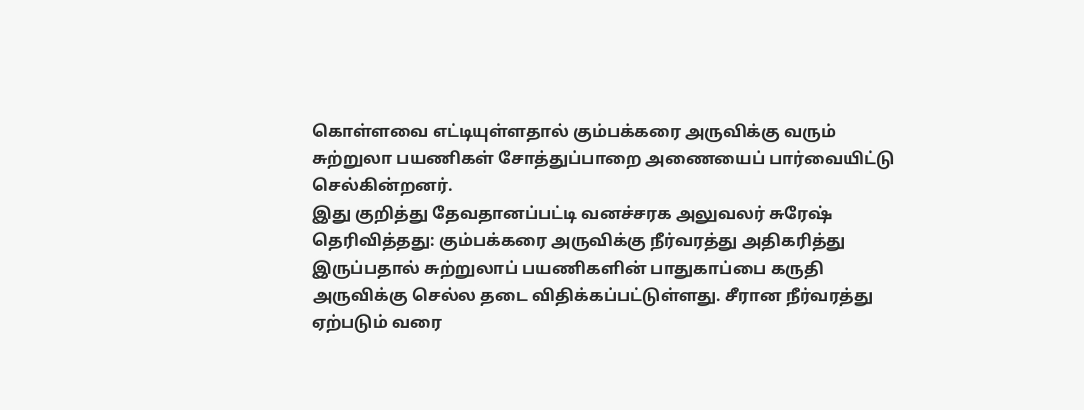கொள்ளவை எட்டியுள்ளதால் கும்பக்கரை அருவிக்கு வரும் சுற்றுலா பயணிகள் சோத்துப்பாறை அணையைப் பார்வையிட்டு செல்கின்றனர்.
இது குறித்து தேவதானப்பட்டி வனச்சரக அலுவலர் சுரேஷ் தெரிவித்தது: கும்பக்கரை அருவிக்கு நீர்வரத்து அதிகரித்து இருப்பதால் சுற்றுலாப் பயணிகளின் பாதுகாப்பை கருதி அருவிக்கு செல்ல தடை விதிக்கப்பட்டுள்ளது. சீரான நீர்வரத்து ஏற்படும் வரை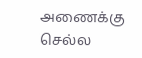அணைக்கு செல்ல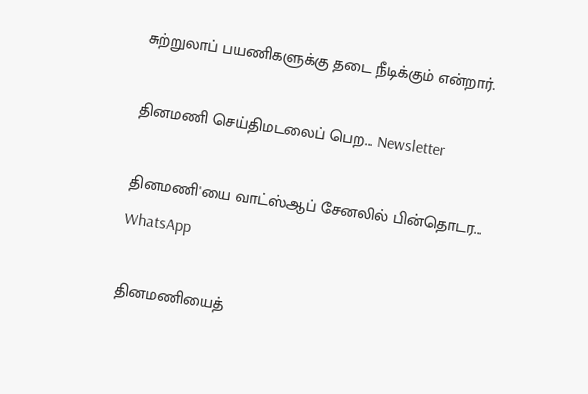சுற்றுலாப் பயணிகளுக்கு தடை நீடிக்கும் என்றார்.

தினமணி செய்திமடலைப் பெற... Newsletter

தினமணி'யை வாட்ஸ்ஆப் சேனலில் பின்தொடர... WhatsApp

தினமணியைத்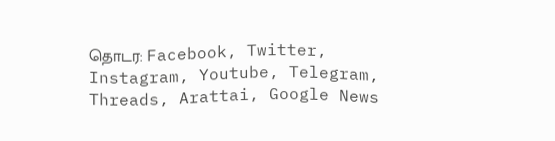தொடர: Facebook, Twitter, Instagram, Youtube, Telegram, Threads, Arattai, Google News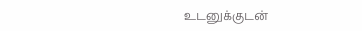உடனுக்குடன்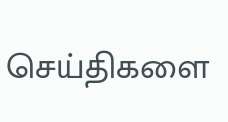செய்திகளை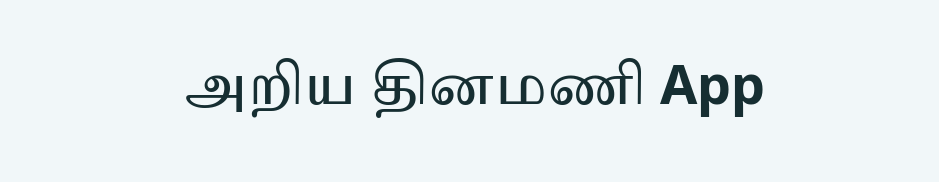அறிய தினமணி App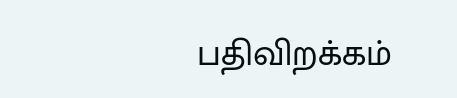பதிவிறக்கம்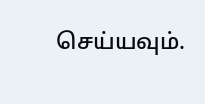செய்யவும்.